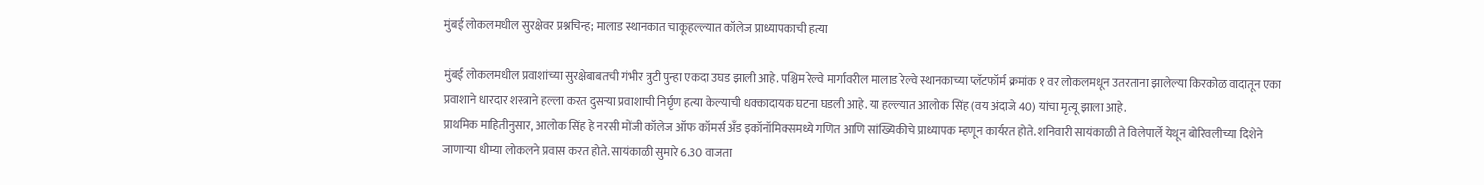मुंबई लोकलमधील सुरक्षेवर प्रश्नचिन्ह; मालाड स्थानकात चाकूहल्ल्यात कॉलेज प्राध्यापकाची हत्या

मुंबई लोकलमधील प्रवाशांच्या सुरक्षेबाबतची गंभीर त्रुटी पुन्हा एकदा उघड झाली आहे. पश्चिम रेल्वे मार्गावरील मालाड रेल्वे स्थानकाच्या प्लॅटफॉर्म क्रमांक १ वर लोकलमधून उतरताना झालेल्या किरकोळ वादातून एका प्रवाशाने धारदार शस्त्राने हल्ला करत दुसऱ्या प्रवाशाची निर्घृण हत्या केल्याची धक्कादायक घटना घडली आहे. या हल्ल्यात आलोक सिंह (वय अंदाजे 40) यांचा मृत्यू झाला आहे.
प्राथमिक माहितीनुसार, आलोक सिंह हे नरसी मोंजी कॉलेज ऑफ कॉमर्स अँड इकॉनॉमिक्समध्ये गणित आणि सांख्यिकीचे प्राध्यापक म्हणून कार्यरत होते. शनिवारी सायंकाळी ते विलेपार्ले येथून बोरिवलीच्या दिशेने जाणाऱ्या धीम्या लोकलने प्रवास करत होते. सायंकाळी सुमारे 6.30 वाजता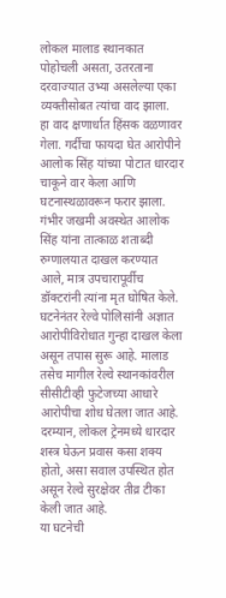लोकल मालाड स्थानकात पोहोचली असता, उतरताना दरवाज्यात उभ्या असलेल्या एका व्यक्तीसोबत त्यांचा वाद झाला.
हा वाद क्षणार्धात हिंसक वळणावर गेला. गर्दीचा फायदा घेत आरोपीने आलोक सिंह यांच्या पोटात धारदार चाकूने वार केला आणि घटनास्थळावरून फरार झाला. गंभीर जखमी अवस्थेत आलोक सिंह यांना तात्काळ शताब्दी रुग्णालयात दाखल करण्यात आले, मात्र उपचारापूर्वीच डॉक्टरांनी त्यांना मृत घोषित केले.
घटनेनंतर रेल्वे पोलिसांनी अज्ञात आरोपीविरोधात गुन्हा दाखल केला असून तपास सुरू आहे. मालाड तसेच मागील रेल्वे स्थानकांवरील सीसीटीव्ही फुटेजच्या आधारे आरोपीचा शोध घेतला जात आहे. दरम्यान, लोकल ट्रेनमध्ये धारदार शस्त्र घेऊन प्रवास कसा शक्य होतो, असा सवाल उपस्थित होत असून रेल्वे सुरक्षेवर तीव्र टीका केली जात आहे.
या घटनेची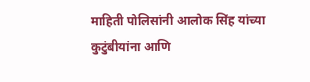माहिती पोलिसांनी आलोक सिंह यांच्या कुटुंबीयांना आणि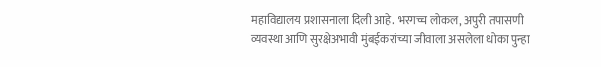महाविद्यालय प्रशासनाला दिली आहे. भरगच्च लोकल, अपुरी तपासणी व्यवस्था आणि सुरक्षेअभावी मुंबईकरांच्या जीवाला असलेला धोका पुन्हा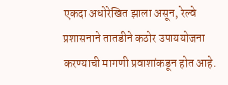एकदा अधोरेखित झाला असून, रेल्वे प्रशासनाने तातडीने कठोर उपाययोजना करण्याची मागणी प्रवाशांकडून होत आहे.